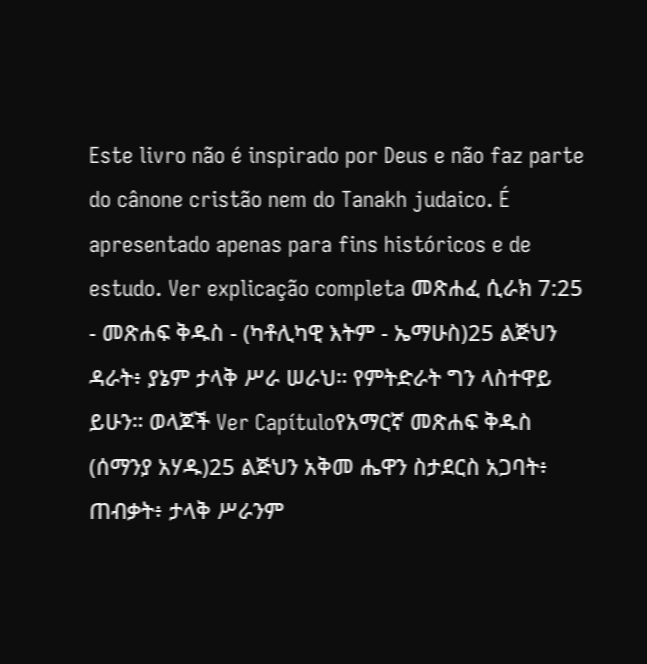Este livro não é inspirado por Deus e não faz parte do cânone cristão nem do Tanakh judaico. É apresentado apenas para fins históricos e de estudo. Ver explicação completa መጽሐፈ ሲራክ 7:25 - መጽሐፍ ቅዱስ - (ካቶሊካዊ እትም - ኤማሁስ)25 ልጅህን ዳራት፥ ያኔም ታላቅ ሥራ ሠራህ። የምትድራት ግን ላስተዋይ ይሁን። ወላጆች Ver Capítuloየአማርኛ መጽሐፍ ቅዱስ (ሰማንያ አሃዱ)25 ልጅህን አቅመ ሔዋን ስታደርስ አጋባት፥ ጠብቃት፥ ታላቅ ሥራንም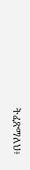ትፈጽማለህ፥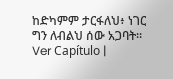ከድካምም ታርፋለህ፥ ነገር ግን ለብልህ ሰው አጋባት። Ver Capítulo |